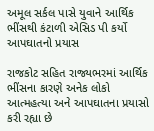અમૂલ સર્કલ પાસે યુવાને આર્થિક ભીંસથી કંટાળી એસિડ પી કર્યો આપઘાતનો પ્રયાસ

રાજકોટ સહિત રાજ્યભરમાં આર્થિક ભીંસના કારણે અનેક લોકો આત્મહત્યા અને આપઘાતના પ્રયાસો કરી રહ્યા છે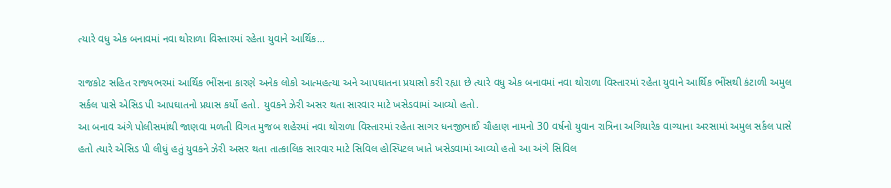ત્યારે વધુ એક બનાવમાં નવા થોરાળા વિસ્તારમાં રહેતા યુવાને આર્થિક…

રાજકોટ સહિત રાજ્યભરમાં આર્થિક ભીંસના કારણે અનેક લોકો આત્મહત્યા અને આપઘાતના પ્રયાસો કરી રહ્યા છે ત્યારે વધુ એક બનાવમાં નવા થોરાળા વિસ્તારમાં રહેતા યુવાને આર્થિક ભીંસથી કંટાળી અમુલ સર્કલ પાસે એસિડ પી આપઘાતનો પ્રયાસ કર્યો હતો. યુવકને ઝેરી અસર થતા સારવાર માટે ખસેડવામાં આવ્યો હતો.
આ બનાવ અંગે પોલીસમાંથી જાણવા મળતી વિગત મુજબ શહેરમાં નવા થોરાળા વિસ્તારમાં રહેતા સાગર ધનજીભાઈ ચૌહાણ નામનો 30 વર્ષનો યુવાન રાત્રિના અગિયારેક વાગ્યાના અરસામાં અમુલ સર્કલ પાસે હતો ત્યારે એસિડ પી લીધું હતું યુવકને ઝેરી અસર થતા તાત્કાલિક સારવાર માટે સિવિલ હોસ્પિટલ ખાતે ખસેડવામાં આવ્યો હતો આ અંગે સિવિલ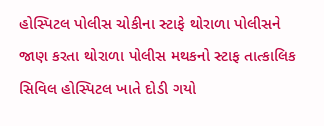હોસ્પિટલ પોલીસ ચોકીના સ્ટાફે થોરાળા પોલીસને જાણ કરતા થોરાળા પોલીસ મથકનો સ્ટાફ તાત્કાલિક સિવિલ હોસ્પિટલ ખાતે દોડી ગયો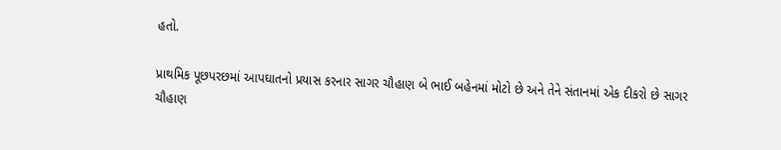હતો.

પ્રાથમિક પૂછપરછમાં આપઘાતનો પ્રયાસ કરનાર સાગર ચૌહાણ બે ભાઈ બહેનમાં મોટો છે અને તેને સંતાનમાં એક દીકરો છે સાગર ચૌહાણ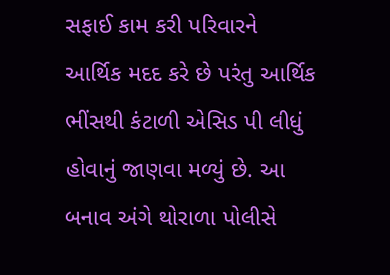સફાઈ કામ કરી પરિવારને આર્થિક મદદ કરે છે પરંતુ આર્થિક ભીંસથી કંટાળી એસિડ પી લીધું હોવાનું જાણવા મળ્યું છે. આ બનાવ અંગે થોરાળા પોલીસે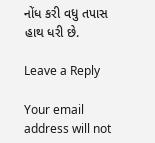નોંધ કરી વધુ તપાસ હાથ ધરી છે.

Leave a Reply

Your email address will not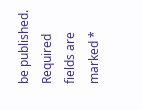be published. Required fields are marked *